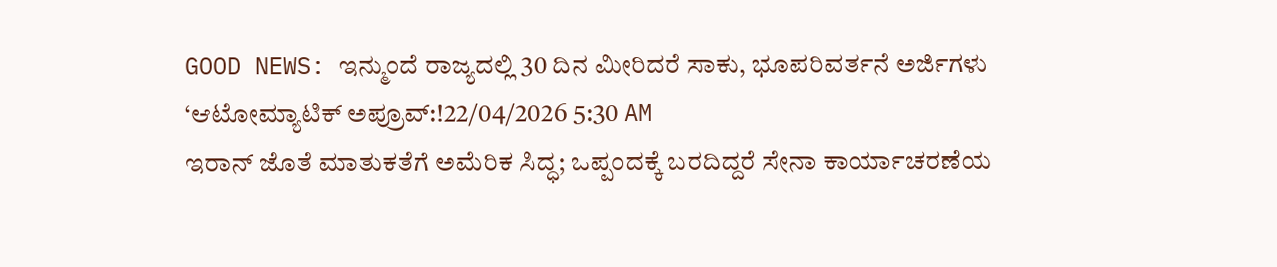GOOD NEWS: ಇನ್ಮುಂದೆ ರಾಜ್ಯದಲ್ಲಿ 30 ದಿನ ಮೀರಿದರೆ ಸಾಕು, ಭೂಪರಿವರ್ತನೆ ಅರ್ಜಿಗಳು ‘ಆಟೋಮ್ಯಾಟಿಕ್ ಅಪ್ರೂವ್:!22/04/2026 5:30 AM
ಇರಾನ್ ಜೊತೆ ಮಾತುಕತೆಗೆ ಅಮೆರಿಕ ಸಿದ್ಧ; ಒಪ್ಪಂದಕ್ಕೆ ಬರದಿದ್ದರೆ ಸೇನಾ ಕಾರ್ಯಾಚರಣೆಯ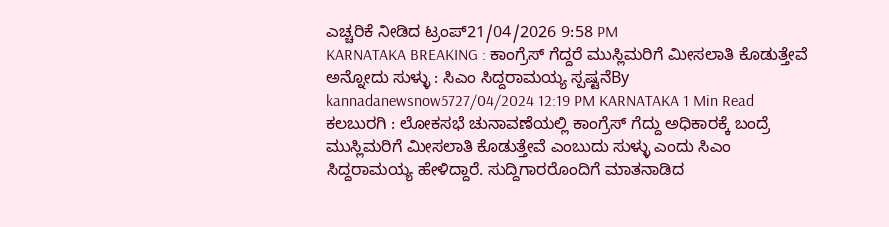ಎಚ್ಚರಿಕೆ ನೀಡಿದ ಟ್ರಂಪ್21/04/2026 9:58 PM
KARNATAKA BREAKING : ಕಾಂಗ್ರೆಸ್ ಗೆದ್ದರೆ ಮುಸ್ಲಿಮರಿಗೆ ಮೀಸಲಾತಿ ಕೊಡುತ್ತೇವೆ ಅನ್ನೋದು ಸುಳ್ಳು : ಸಿಎಂ ಸಿದ್ದರಾಮಯ್ಯ ಸ್ಪಷ್ಟನೆBy kannadanewsnow5727/04/2024 12:19 PM KARNATAKA 1 Min Read ಕಲಬುರಗಿ : ಲೋಕಸಭೆ ಚುನಾವಣೆಯಲ್ಲಿ ಕಾಂಗ್ರೆಸ್ ಗೆದ್ದು ಅಧಿಕಾರಕ್ಕೆ ಬಂದ್ರೆ ಮುಸ್ಲಿಮರಿಗೆ ಮೀಸಲಾತಿ ಕೊಡುತ್ತೇವೆ ಎಂಬುದು ಸುಳ್ಳು ಎಂದು ಸಿಎಂ ಸಿದ್ದರಾಮಯ್ಯ ಹೇಳಿದ್ದಾರೆ. ಸುದ್ದಿಗಾರರೊಂದಿಗೆ ಮಾತನಾಡಿದ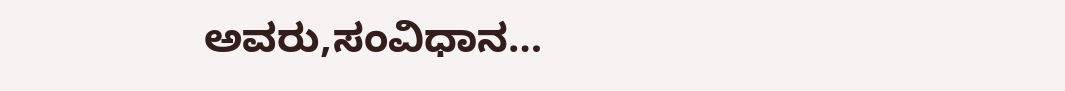ಅವರು,ಸಂವಿಧಾನ…